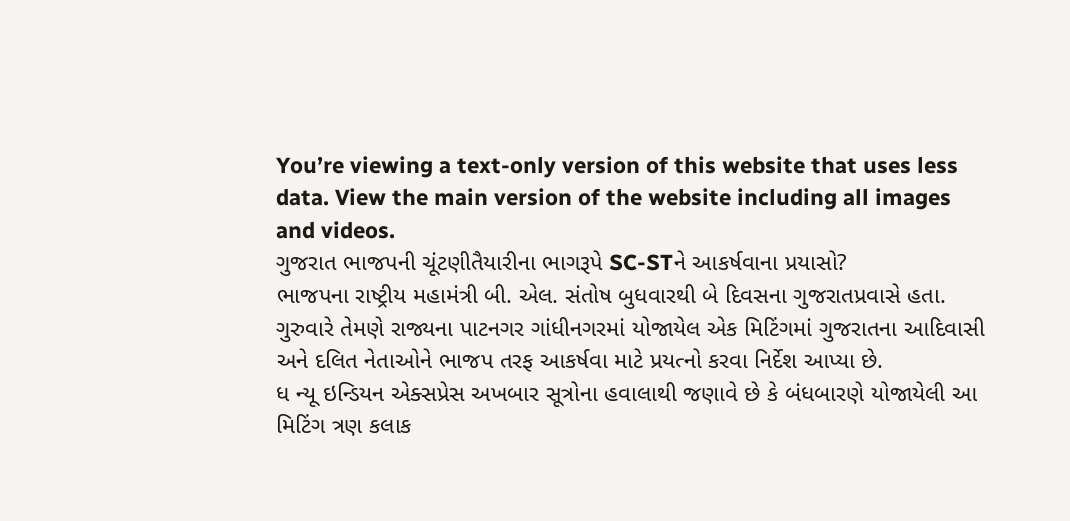You’re viewing a text-only version of this website that uses less data. View the main version of the website including all images and videos.
ગુજરાત ભાજપની ચૂંટણીતૈયારીના ભાગરૂપે SC-STને આકર્ષવાના પ્રયાસો?
ભાજપના રાષ્ટ્રીય મહામંત્રી બી. એલ. સંતોષ બુધવારથી બે દિવસના ગુજરાતપ્રવાસે હતા.
ગુરુવારે તેમણે રાજ્યના પાટનગર ગાંધીનગરમાં યોજાયેલ એક મિટિંગમાં ગુજરાતના આદિવાસી અને દલિત નેતાઓને ભાજપ તરફ આકર્ષવા માટે પ્રયત્નો કરવા નિર્દેશ આપ્યા છે.
ધ ન્યૂ ઇન્ડિયન એક્સપ્રેસ અખબાર સૂત્રોના હવાલાથી જણાવે છે કે બંધબારણે યોજાયેલી આ મિટિંગ ત્રણ કલાક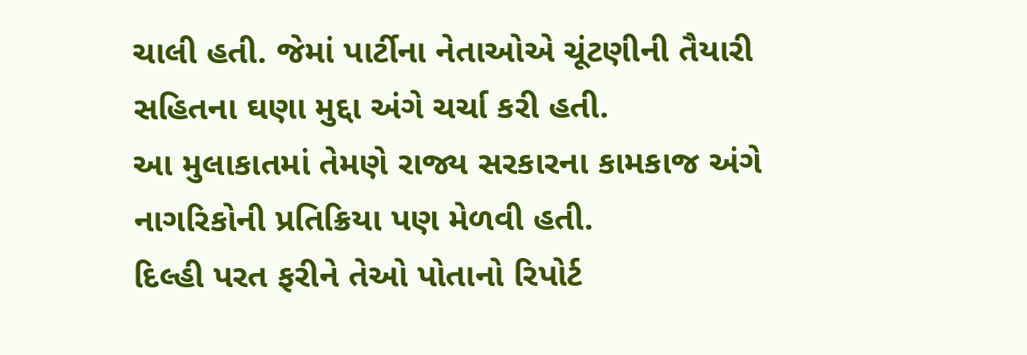ચાલી હતી. જેમાં પાર્ટીના નેતાઓએ ચૂંટણીની તૈયારી સહિતના ઘણા મુદ્દા અંગે ચર્ચા કરી હતી.
આ મુલાકાતમાં તેમણે રાજ્ય સરકારના કામકાજ અંગે નાગરિકોની પ્રતિક્રિયા પણ મેળવી હતી.
દિલ્હી પરત ફરીને તેઓ પોતાનો રિપોર્ટ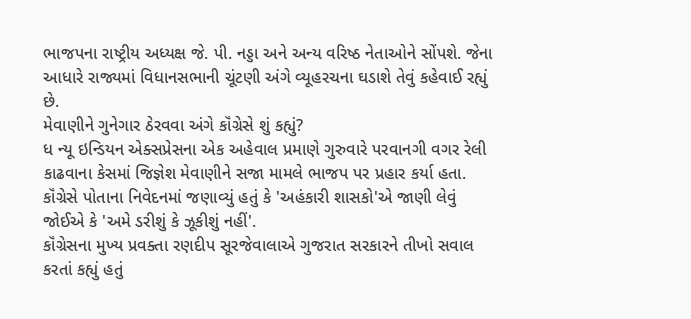ભાજપના રાષ્ટ્રીય અધ્યક્ષ જે. પી. નડ્ડા અને અન્ય વરિષ્ઠ નેતાઓને સોંપશે. જેના આધારે રાજ્યમાં વિધાનસભાની ચૂંટણી અંગે વ્યૂહરચના ઘડાશે તેવું કહેવાઈ રહ્યું છે.
મેવાણીને ગુનેગાર ઠેરવવા અંગે કૉંગ્રેસે શું કહ્યું?
ધ ન્યૂ ઇન્ડિયન એક્સપ્રેસના એક અહેવાલ પ્રમાણે ગુરુવારે પરવાનગી વગર રેલી કાઢવાના કેસમાં જિજ્ઞેશ મેવાણીને સજા મામલે ભાજપ પર પ્રહાર કર્યા હતા.
કૉંગ્રેસે પોતાના નિવેદનમાં જણાવ્યું હતું કે 'અહંકારી શાસકો'એ જાણી લેવું જોઈએ કે 'અમે ડરીશું કે ઝૂકીશું નહીં'.
કૉંગ્રેસના મુખ્ય પ્રવક્તા રણદીપ સૂરજેવાલાએ ગુજરાત સરકારને તીખો સવાલ કરતાં કહ્યું હતું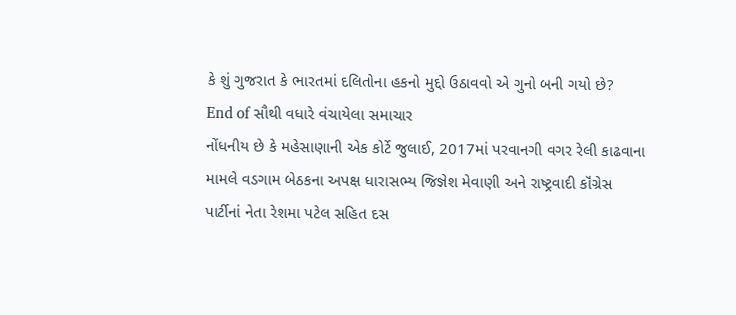કે શું ગુજરાત કે ભારતમાં દલિતોના હકનો મુદ્દો ઉઠાવવો એ ગુનો બની ગયો છે?
End of સૌથી વધારે વંચાયેલા સમાચાર
નોંધનીય છે કે મહેસાણાની એક કોર્ટે જુલાઈ, 2017માં પરવાનગી વગર રેલી કાઢવાના મામલે વડગામ બેઠકના અપક્ષ ધારાસભ્ય જિજ્ઞેશ મેવાણી અને રાષ્ટ્રવાદી કૉંગ્રેસ પાર્ટીનાં નેતા રેશમા પટેલ સહિત દસ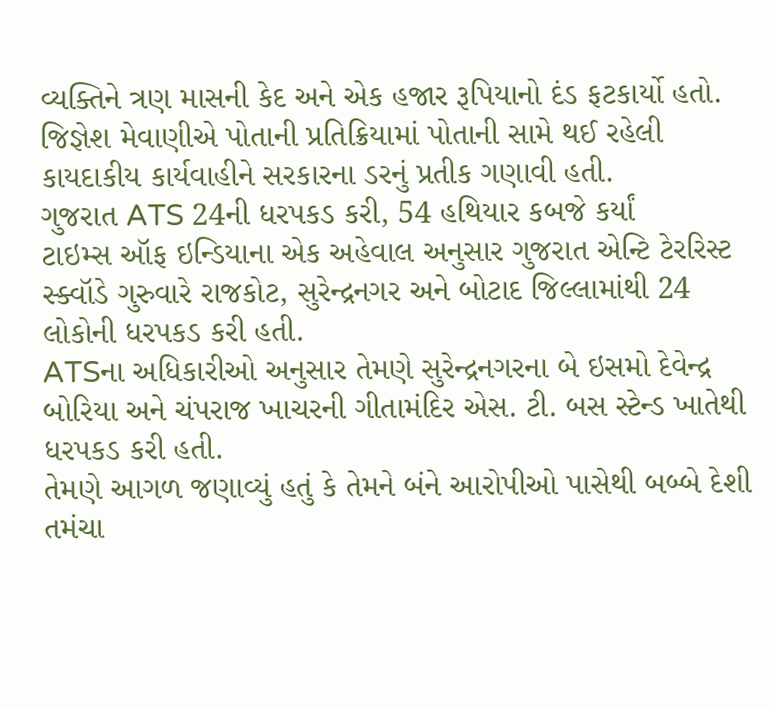વ્યક્તિને ત્રણ માસની કેદ અને એક હજાર રૂપિયાનો દંડ ફટકાર્યો હતો.
જિજ્ઞેશ મેવાણીએ પોતાની પ્રતિક્રિયામાં પોતાની સામે થઈ રહેલી કાયદાકીય કાર્યવાહીને સરકારના ડરનું પ્રતીક ગણાવી હતી.
ગુજરાત ATS 24ની ધરપકડ કરી, 54 હથિયાર કબજે કર્યાં
ટાઇમ્સ ઑફ ઇન્ડિયાના એક અહેવાલ અનુસાર ગુજરાત એન્ટિ ટેરરિસ્ટ સ્ક્વૉડે ગુરુવારે રાજકોટ, સુરેન્દ્રનગર અને બોટાદ જિલ્લામાંથી 24 લોકોની ધરપકડ કરી હતી.
ATSના અધિકારીઓ અનુસાર તેમણે સુરેન્દ્રનગરના બે ઇસમો દેવેન્દ્ર બોરિયા અને ચંપરાજ ખાચરની ગીતામંદિર એસ. ટી. બસ સ્ટેન્ડ ખાતેથી ધરપકડ કરી હતી.
તેમણે આગળ જણાવ્યું હતું કે તેમને બંને આરોપીઓ પાસેથી બબ્બે દેશી તમંચા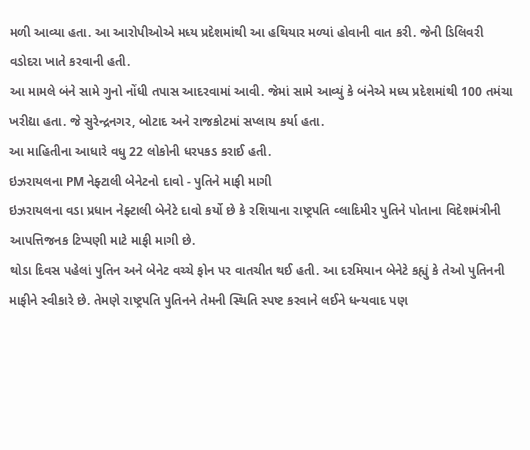મળી આવ્યા હતા. આ આરોપીઓએ મધ્ય પ્રદેશમાંથી આ હથિયાર મળ્યાં હોવાની વાત કરી. જેની ડિલિવરી વડોદરા ખાતે કરવાની હતી.
આ મામલે બંને સામે ગુનો નોંધી તપાસ આદરવામાં આવી. જેમાં સામે આવ્યું કે બંનેએ મધ્ય પ્રદેશમાંથી 100 તમંચા ખરીદ્યા હતા. જે સુરેન્દ્રનગર, બોટાદ અને રાજકોટમાં સપ્લાય કર્યા હતા.
આ માહિતીના આધારે વધુ 22 લોકોની ધરપકડ કરાઈ હતી.
ઇઝરાયલના PM નેફ્ટાલી બેનેટનો દાવો - પુતિને માફી માગી
ઇઝરાયલના વડા પ્રધાન નેફ્ટાલી બેનેટે દાવો કર્યો છે કે રશિયાના રાષ્ટ્રપતિ વ્લાદિમીર પુતિને પોતાના વિદેશમંત્રીની આપત્તિજનક ટિપ્પણી માટે માફી માગી છે.
થોડા દિવસ પહેલાં પુતિન અને બેનેટ વચ્ચે ફોન પર વાતચીત થઈ હતી. આ દરમિયાન બેનેટે કહ્યું કે તેઓ પુતિનની માફીને સ્વીકારે છે. તેમણે રાષ્ટ્રપતિ પુતિનને તેમની સ્થિતિ સ્પષ્ટ કરવાને લઈને ધન્યવાદ પણ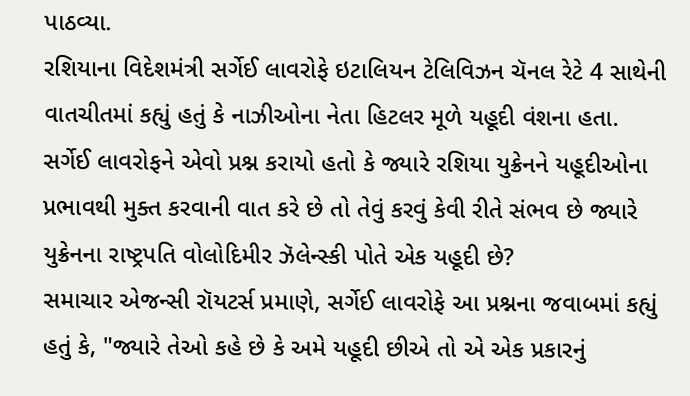પાઠવ્યા.
રશિયાના વિદેશમંત્રી સર્ગેઈ લાવરોફે ઇટાલિયન ટેલિવિઝન ચૅનલ રેટે 4 સાથેની વાતચીતમાં કહ્યું હતું કે નાઝીઓના નેતા હિટલર મૂળે યહૂદી વંશના હતા.
સર્ગેઈ લાવરોફને એવો પ્રશ્ન કરાયો હતો કે જ્યારે રશિયા યુક્રેનને યહૂદીઓના પ્રભાવથી મુક્ત કરવાની વાત કરે છે તો તેવું કરવું કેવી રીતે સંભવ છે જ્યારે યુક્રેનના રાષ્ટ્રપતિ વોલોદિમીર ઝૅલેન્સ્કી પોતે એક યહૂદી છે?
સમાચાર એજન્સી રૉયટર્સ પ્રમાણે, સર્ગેઈ લાવરોફે આ પ્રશ્નના જવાબમાં કહ્યું હતું કે, "જ્યારે તેઓ કહે છે કે અમે યહૂદી છીએ તો એ એક પ્રકારનું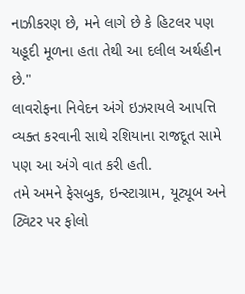નાઝીકરણ છે, મને લાગે છે કે હિટલર પણ યહૂદી મૂળના હતા તેથી આ દલીલ અર્થહીન છે."
લાવરોફના નિવેદન અંગે ઇઝરાયલે આપત્તિ વ્યક્ત કરવાની સાથે રશિયાના રાજદૂત સામે પણ આ અંગે વાત કરી હતી.
તમે અમને ફેસબુક, ઇન્સ્ટાગ્રામ, યૂટ્યૂબ અને ટ્વિટર પર ફોલો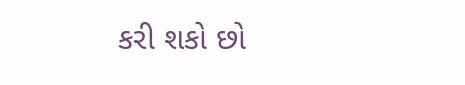કરી શકો છો